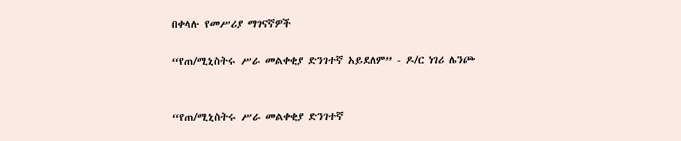በቀላሉ የመሥሪያ ማገናኛዎች

“የጠ/ሚኒስትሩ ሥራ መልቀቂያ ድንገተኛ አይደለም” - ዶ/ር ነገሪ ሌንጮ


“የጠ/ሚኒስትሩ ሥራ መልቀቂያ ድንገተኛ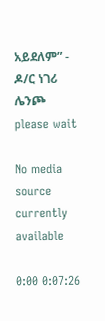አይደለም” - ዶ/ር ነገሪ ሌንጮ
please wait

No media source currently available

0:00 0:07:26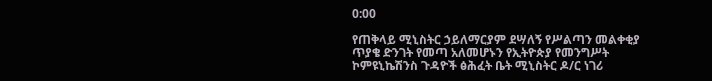0:00

የጠቅላይ ሚኒስትር ኃይለማርያም ደሣለኝ የሥልጣን መልቀቂያ ጥያቄ ድንገት የመጣ አለመሆኑን የኢትዮጵያ የመንግሥት ኮምዩኒኬሽንስ ጉዳዮች ፅሕፈት ቤት ሚኒስትር ዶ/ር ነገሪ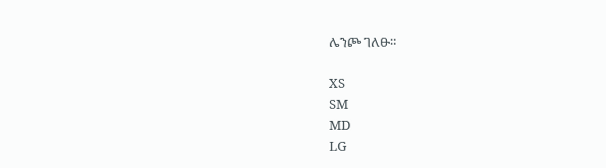ሌንጮ ገለፁ።

XS
SM
MD
LG